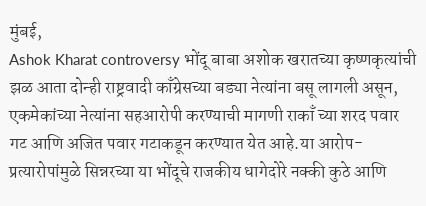मुंबई,
Ashok Kharat controversy भोंदू बाबा अशोक खरातच्या कृष्णकृत्यांची झळ आता दोन्ही राष्ट्रवादी काँग्रेसच्या बड्या नेत्यांना बसू लागली असून, एकमेकांच्या नेत्यांना सहआरोपी करण्याची मागणी राकाँ च्या शरद पवार गट आणि अजित पवार गटाकडून करण्यात येत आहे.या आरोप-प्रत्यारोपांमुळे सिन्नरच्या या भोंदूचे राजकीय धागेदोरे नक्की कुठे आणि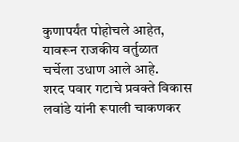कुणापर्यंत पोहोचले आहेत, यावरून राजकीय वर्तुळात चर्चेला उधाण आले आहे.
शरद पवार गटाचे प्रवक्ते विकास लवांडे यांनी रूपाली चाकणकर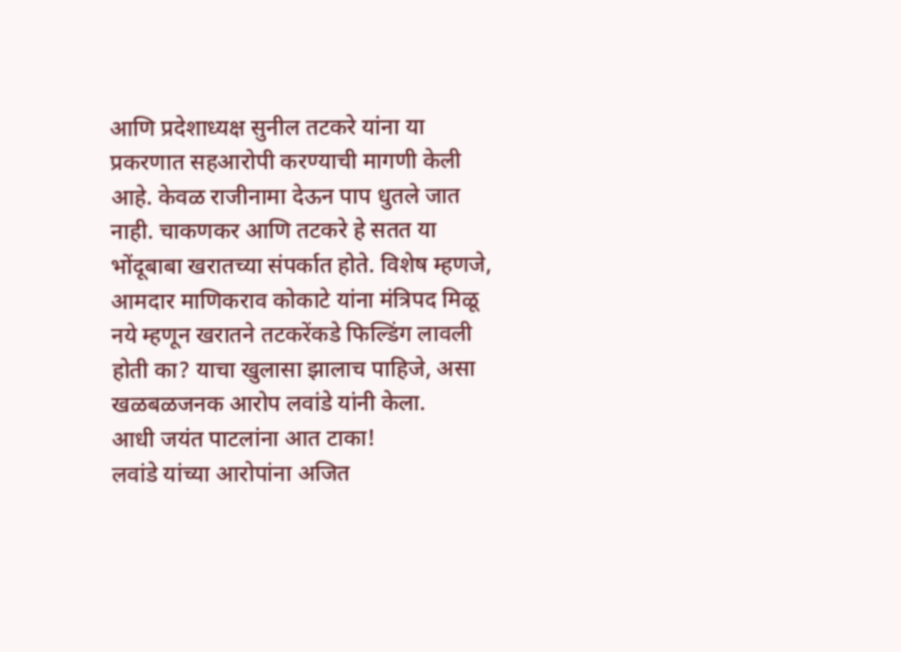आणि प्रदेशाध्यक्ष सुनील तटकरे यांना या प्रकरणात सहआरोपी करण्याची मागणी केली आहे. केवळ राजीनामा देऊन पाप धुतले जात नाही. चाकणकर आणि तटकरे हे सतत या भोंदूबाबा खरातच्या संपर्कात होते. विशेष म्हणजे, आमदार माणिकराव कोकाटे यांना मंत्रिपद मिळू नये म्हणून खरातने तटकरेंकडे फिल्डिंग लावली होती का? याचा खुलासा झालाच पाहिजे, असा खळबळजनक आरोप लवांडे यांनी केला.
आधी जयंत पाटलांना आत टाका!
लवांडे यांच्या आरोपांना अजित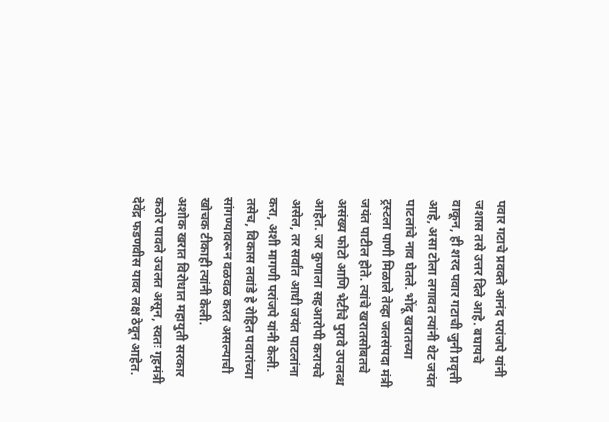पवार गटाचे प्रवक्ते आनंद परांजपे यांनी जशास तसे उत्तर दिले आहे. बघायचे वाकून, ही शरद पवार गटाची जुनी प्रवृत्ती आहे, असा टोला लगावत त्यांनी थेट जयंत पाटलांचे नाव घेतले. भोंदू खरातच्या ट्रस्टला पाणी मिळाले तेव्हा जलसंपदा मंत्री जयंत पाटील होते. त्यांचे खरातसोबतचे असंख्य फोटो आणि भेटींचे पुरावे उपलब्ध आहेत. जर कुणाला सहआरोपी करायचे असेल, तर सर्वांत आधी जयंत पाटलांना करा, अशी मागणी परांजपे यांनी केली. तसेच, विकास लवांडे हे रोहित पवारांच्या सांगण्यावरून वळवळ करत असल्याची खोचक टीकाही त्यांनी केली.
अशोक खरात विरोधात महायुती सरकार कठोर पावले उचलत असून, स्वतः गृहमंत्री देवेंद्र फडणवीस यावर लक्ष ठेवून आहेत.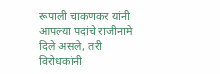रूपाली चाकणकर यांनी आपल्या पदांचे राजीनामे दिले असले, तरी विरोधकांनी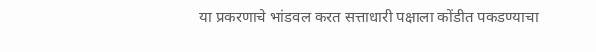या प्रकरणाचे भांडवल करत सत्ताधारी पक्षाला कोंडीत पकडण्याचा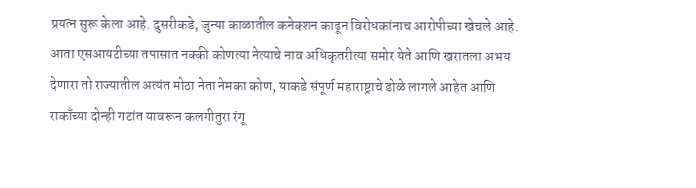प्रयत्न सुरू केला आहे. दुसरीकडे, जुन्या काळातील कनेक्शन काढून विरोधकांनाच आरोपीच्या खेचले आहे.
आता एसआयटीच्या तपासात नक्की कोणत्या नेत्याचे नाव अधिकृतरीत्या समोर येते आणि खरातला अभय देणारा तो राज्यातील अत्यंत मोठा नेता नेमका कोण, याकडे संपूर्ण महाराष्ट्राचे डोळे लागले आहेत आणि राकाँच्या दोन्ही गटांत यावरून कलगीतुरा रंगू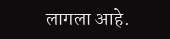लागला आहे.